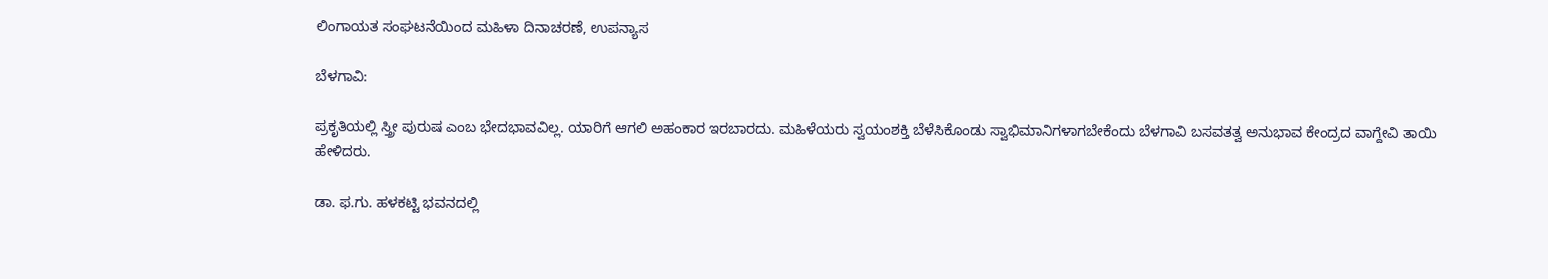ಲಿಂಗಾಯತ ಸಂಘಟನೆಯಿಂದ ಮಹಿಳಾ ದಿನಾಚರಣೆ, ಉಪನ್ಯಾಸ

ಬೆಳಗಾವಿ:

ಪ್ರಕೃತಿಯಲ್ಲಿ ಸ್ತ್ರೀ ಪುರುಷ ಎಂಬ ಭೇದಭಾವವಿಲ್ಲ. ಯಾರಿಗೆ ಆಗಲಿ ಅಹಂಕಾರ ಇರಬಾರದು. ಮಹಿಳೆಯರು ಸ್ವಯಂಶಕ್ತಿ ಬೆಳೆಸಿಕೊಂಡು ಸ್ವಾಭಿಮಾನಿಗಳಾಗಬೇಕೆಂದು ಬೆಳಗಾವಿ ಬಸವತತ್ವ ಅನುಭಾವ ಕೇಂದ್ರದ ವಾಗ್ದೇವಿ ತಾಯಿ ಹೇಳಿದರು.

ಡಾ. ಫ.ಗು. ಹಳಕಟ್ಟಿ ಭವನದಲ್ಲಿ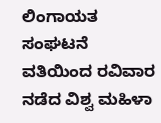ಲಿಂಗಾಯತ ಸಂಘಟನೆ ವತಿಯಿಂದ ರವಿವಾರ ನಡೆದ ವಿಶ್ವ ಮಹಿಳಾ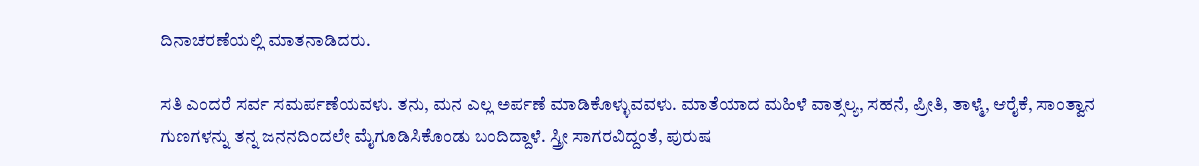ದಿನಾಚರಣೆಯಲ್ಲಿ ಮಾತನಾಡಿದರು.

ಸತಿ ಎಂದರೆ ಸರ್ವ ಸಮರ್ಪಣೆಯವಳು. ತನು, ಮನ ಎಲ್ಲ ಅರ್ಪಣೆ ಮಾಡಿಕೊಳ್ಳುವವಳು. ಮಾತೆಯಾದ ಮಹಿಳೆ ವಾತ್ಸಲ್ಯ, ಸಹನೆ, ಪ್ರೀತಿ, ತಾಳ್ಮೆ, ಆರೈಕೆ, ಸಾಂತ್ವಾನ ಗುಣಗಳನ್ನು ತನ್ನ ಜನನದಿಂದಲೇ ಮೈಗೂಡಿಸಿಕೊಂಡು ಬಂದಿದ್ದಾಳೆ. ಸ್ತ್ರೀ ಸಾಗರವಿದ್ದಂತೆ, ಪುರುಷ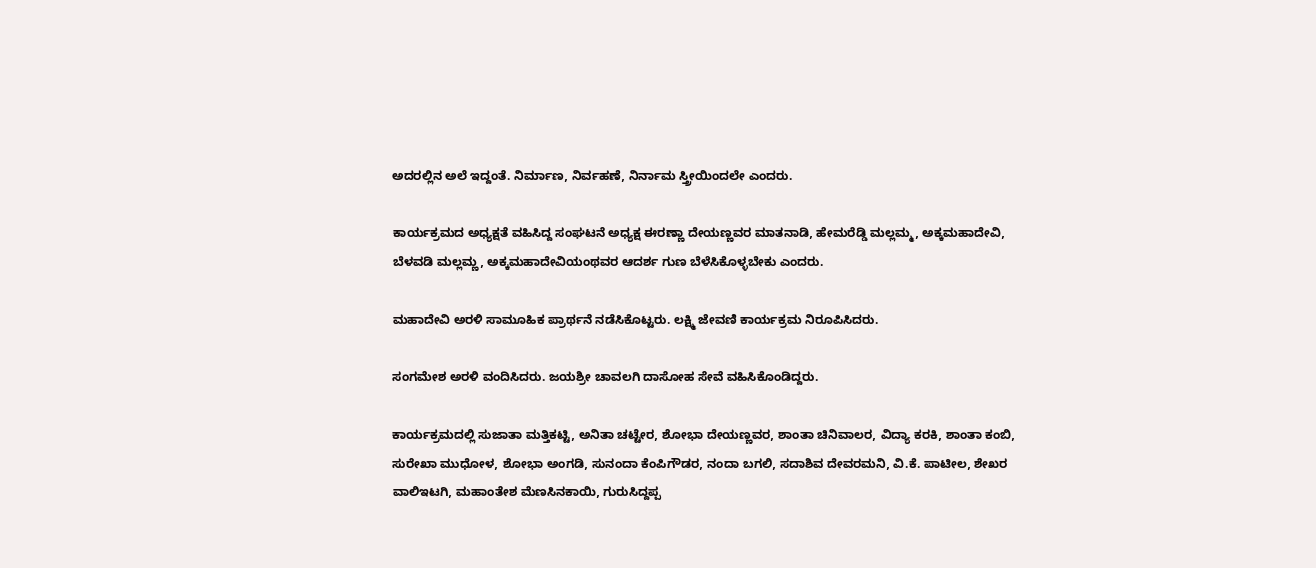ಅದರಲ್ಲಿನ ಅಲೆ ಇದ್ದಂತೆ. ನಿರ್ಮಾಣ, ನಿರ್ವಹಣೆ, ನಿರ್ನಾಮ ಸ್ತ್ರೀಯಿಂದಲೇ ಎಂದರು.

ಕಾರ್ಯಕ್ರಮದ ಅಧ್ಯಕ್ಷತೆ ವಹಿಸಿದ್ದ ಸಂಘಟನೆ ಅಧ್ಯಕ್ಷ ಈರಣ್ಣಾ ದೇಯಣ್ಣವರ ಮಾತನಾಡಿ, ಹೇಮರೆಡ್ಡಿ ಮಲ್ಲಮ್ಮ, ಅಕ್ಕಮಹಾದೇವಿ, ಬೆಳವಡಿ ಮಲ್ಲಮ್ಣ, ಅಕ್ಕಮಹಾದೇವಿಯಂಥವರ ಆದರ್ಶ ಗುಣ ಬೆಳೆಸಿಕೊಳ್ಳಬೇಕು ಎಂದರು.

ಮಹಾದೇವಿ ಅರಳಿ ಸಾಮೂಹಿಕ ಪ್ರಾರ್ಥನೆ ನಡೆಸಿಕೊಟ್ಟರು. ಲಕ್ಷ್ಮಿ ಜೇವಣಿ ಕಾರ್ಯಕ್ರಮ ನಿರೂಪಿಸಿದರು.

ಸಂಗಮೇಶ ಅರಳಿ ವಂದಿಸಿದರು. ಜಯಶ್ರೀ ಚಾವಲಗಿ ದಾಸೋಹ ಸೇವೆ ವಹಿಸಿಕೊಂಡಿದ್ದರು.

ಕಾರ್ಯಕ್ರಮದಲ್ಲಿ ಸುಜಾತಾ ಮತ್ತಿಕಟ್ಟಿ, ಅನಿತಾ ಚಟ್ಟೇರ, ಶೋಭಾ ದೇಯಣ್ಣವರ, ಶಾಂತಾ ಚಿನಿವಾಲರ, ವಿದ್ಯಾ ಕರಕಿ, ಶಾಂತಾ ಕಂಬಿ, ಸುರೇಖಾ ಮುಧೋಳ, ಶೋಭಾ ಅಂಗಡಿ, ಸುನಂದಾ ಕೆಂಪಿಗೌಡರ, ನಂದಾ ಬಗಲಿ, ಸದಾಶಿವ ದೇವರಮನಿ, ವಿ.ಕೆ. ಪಾಟೀಲ, ಶೇಖರ ವಾಲಿಇಟಗಿ, ಮಹಾಂತೇಶ ಮೆಣಸಿನಕಾಯಿ, ಗುರುಸಿದ್ದಪ್ಪ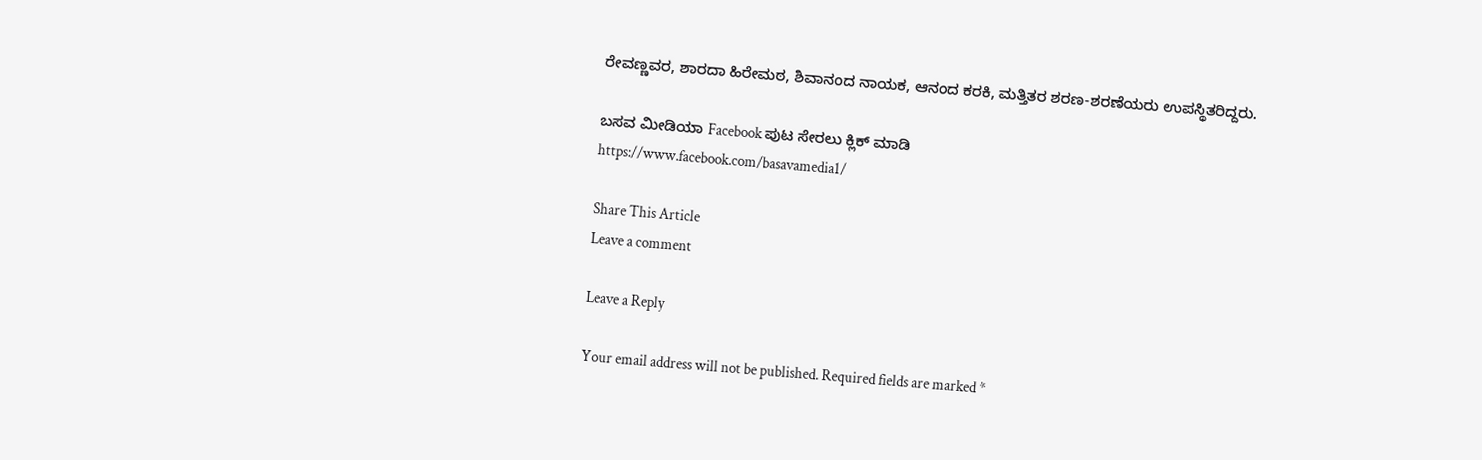ರೇವಣ್ಣವರ, ಶಾರದಾ ಹಿರೇಮಠ, ಶಿವಾನಂದ ನಾಯಕ, ಆನಂದ ಕರಕಿ, ಮತ್ತಿತರ ಶರಣ-ಶರಣೆಯರು ಉಪಸ್ಥಿತರಿದ್ದರು.

ಬಸವ ಮೀಡಿಯಾ Facebook ಪುಟ ಸೇರಲು ಕ್ಲಿಕ್ ಮಾಡಿ
https://www.facebook.com/basavamedia1/

Share This Article
Leave a comment

Leave a Reply

Your email address will not be published. Required fields are marked *